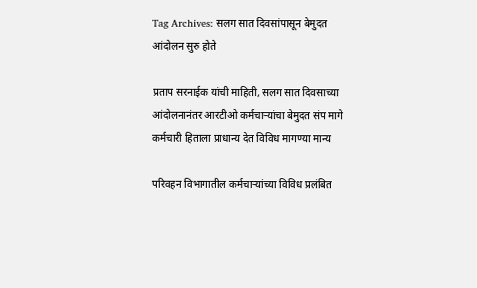Tag Archives: सलग सात दिवसांपासून बेमुदत आंदोलन सुरु होते

प्रताप सरनाईक यांची माहिती, सलग सात दिवसाच्या आंदोलनानंतर आरटीओ कर्मचाऱ्यांचा बेमुदत संप मागे कर्मचारी हिताला प्राधान्य देत विविध मागण्या मान्य

परिवहन विभागातील कर्मचाऱ्यांच्या विविध प्रलंबित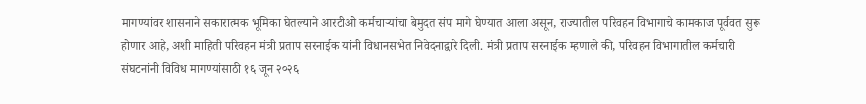मागण्यांवर शासनाने सकारात्मक भूमिका घेतल्याने आरटीओ कर्मचाऱ्यांचा बेमुदत संप मागे घेण्यात आला असून, राज्यातील परिवहन विभागाचे कामकाज पूर्ववत सुरू होणार आहे, अशी माहिती परिवहन मंत्री प्रताप सरनाईक यांनी विधानसभेत निवेदनाद्वारे दिली. मंत्री प्रताप सरनाईक म्हणाले की, परिवहन विभागातील कर्मचारी संघटनांनी विविध मागण्यांसाठी १६ जून २०२६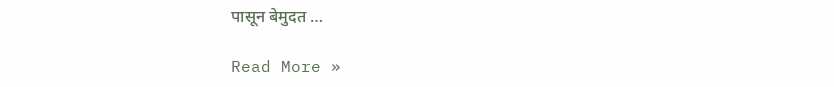पासून बेमुदत …

Read More »